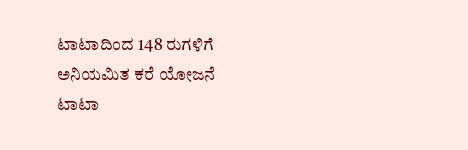ಟಾಟಾದಿಂದ 148 ರುಗಳಿಗೆ ಅನಿಯಮಿತ ಕರೆ ಯೋಜನೆ
ಟಾಟಾ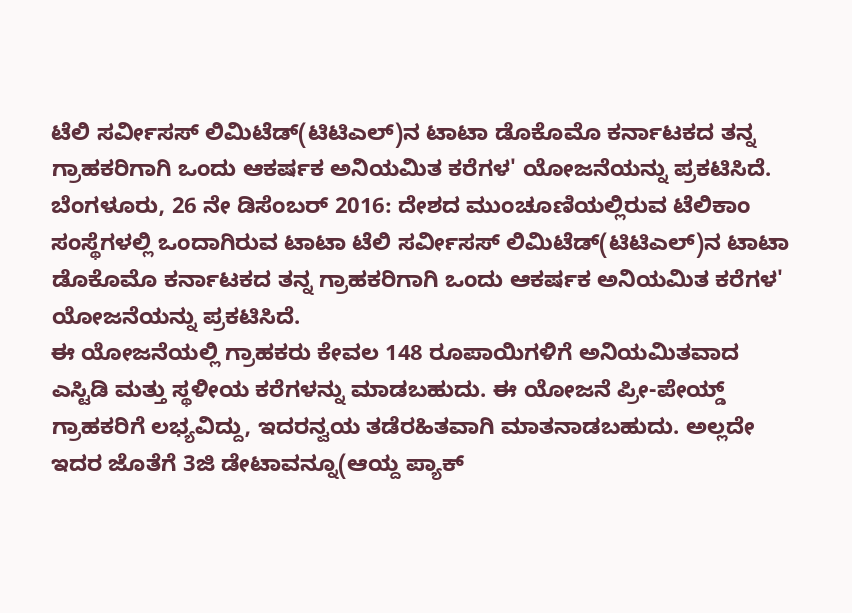ಟೆಲಿ ಸರ್ವೀಸಸ್ ಲಿಮಿಟೆಡ್(ಟಿಟಿಎಲ್)ನ ಟಾಟಾ ಡೊಕೊಮೊ ಕರ್ನಾಟಕದ ತನ್ನ ಗ್ರಾಹಕರಿಗಾಗಿ ಒಂದು ಆಕರ್ಷಕ ಅನಿಯಮಿತ ಕರೆಗಳ' ಯೋಜನೆಯನ್ನು ಪ್ರಕಟಿಸಿದೆ.
ಬೆಂಗಳೂರು, 26 ನೇ ಡಿಸೆಂಬರ್ 2016: ದೇಶದ ಮುಂಚೂಣಿಯಲ್ಲಿರುವ ಟೆಲಿಕಾಂ ಸಂಸ್ಥೆಗಳಲ್ಲಿ ಒಂದಾಗಿರುವ ಟಾಟಾ ಟೆಲಿ ಸರ್ವೀಸಸ್ ಲಿಮಿಟೆಡ್(ಟಿಟಿಎಲ್)ನ ಟಾಟಾ ಡೊಕೊಮೊ ಕರ್ನಾಟಕದ ತನ್ನ ಗ್ರಾಹಕರಿಗಾಗಿ ಒಂದು ಆಕರ್ಷಕ ಅನಿಯಮಿತ ಕರೆಗಳ' ಯೋಜನೆಯನ್ನು ಪ್ರಕಟಿಸಿದೆ.
ಈ ಯೋಜನೆಯಲ್ಲಿ ಗ್ರಾಹಕರು ಕೇವಲ 148 ರೂಪಾಯಿಗಳಿಗೆ ಅನಿಯಮಿತವಾದ ಎಸ್ಟಿಡಿ ಮತ್ತು ಸ್ಥಳೀಯ ಕರೆಗಳನ್ನು ಮಾಡಬಹುದು. ಈ ಯೋಜನೆ ಪ್ರೀ-ಪೇಯ್ಡ್ ಗ್ರಾಹಕರಿಗೆ ಲಭ್ಯವಿದ್ದು, ಇದರನ್ವಯ ತಡೆರಹಿತವಾಗಿ ಮಾತನಾಡಬಹುದು. ಅಲ್ಲದೇ ಇದರ ಜೊತೆಗೆ 3ಜಿ ಡೇಟಾವನ್ನೂ(ಆಯ್ದ ಪ್ಯಾಕ್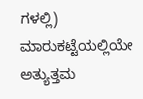ಗಳಲ್ಲಿ) ಮಾರುಕಟ್ಟೆಯಲ್ಲಿಯೇ ಅತ್ಯುತ್ತಮ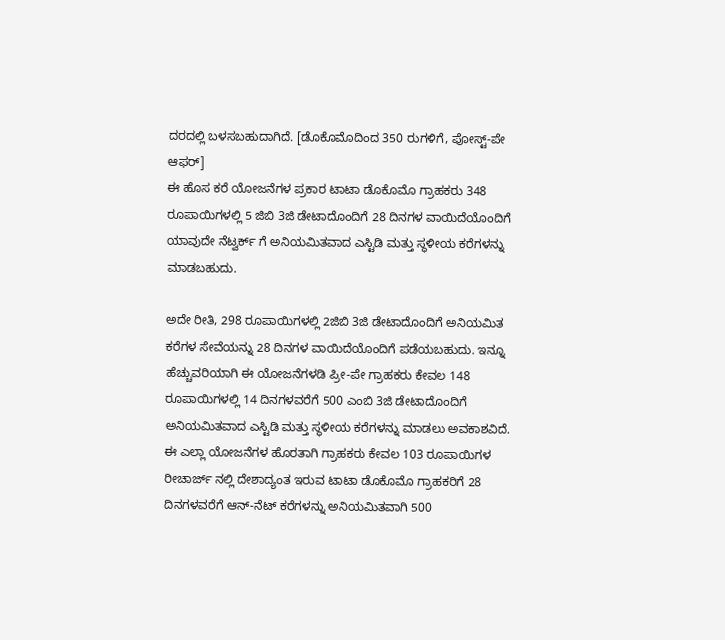ದರದಲ್ಲಿ ಬಳಸಬಹುದಾಗಿದೆ. [ಡೊಕೊಮೊದಿಂದ 350 ರುಗಳಿಗೆ, ಪೋಸ್ಟ್-ಪೇ ಆಫರ್]
ಈ ಹೊಸ ಕರೆ ಯೋಜನೆಗಳ ಪ್ರಕಾರ ಟಾಟಾ ಡೊಕೊಮೊ ಗ್ರಾಹಕರು 348 ರೂಪಾಯಿಗಳಲ್ಲಿ 5 ಜಿಬಿ 3ಜಿ ಡೇಟಾದೊಂದಿಗೆ 28 ದಿನಗಳ ವಾಯಿದೆಯೊಂದಿಗೆ ಯಾವುದೇ ನೆಟ್ವರ್ಕ್ ಗೆ ಅನಿಯಮಿತವಾದ ಎಸ್ಟಿಡಿ ಮತ್ತು ಸ್ಥಳೀಯ ಕರೆಗಳನ್ನು ಮಾಡಬಹುದು.

ಅದೇ ರೀತಿ, 298 ರೂಪಾಯಿಗಳಲ್ಲಿ 2ಜಿಬಿ 3ಜಿ ಡೇಟಾದೊಂದಿಗೆ ಅನಿಯಮಿತ ಕರೆಗಳ ಸೇವೆಯನ್ನು 28 ದಿನಗಳ ವಾಯಿದೆಯೊಂದಿಗೆ ಪಡೆಯಬಹುದು. ಇನ್ನೂ ಹೆಚ್ಚುವರಿಯಾಗಿ ಈ ಯೋಜನೆಗಳಡಿ ಪ್ರೀ-ಪೇ ಗ್ರಾಹಕರು ಕೇವಲ 148 ರೂಪಾಯಿಗಳಲ್ಲಿ 14 ದಿನಗಳವರೆಗೆ 500 ಎಂಬಿ 3ಜಿ ಡೇಟಾದೊಂದಿಗೆ ಅನಿಯಮಿತವಾದ ಎಸ್ಟಿಡಿ ಮತ್ತು ಸ್ಥಳೀಯ ಕರೆಗಳನ್ನು ಮಾಡಲು ಅವಕಾಶವಿದೆ. ಈ ಎಲ್ಲಾ ಯೋಜನೆಗಳ ಹೊರತಾಗಿ ಗ್ರಾಹಕರು ಕೇವಲ 103 ರೂಪಾಯಿಗಳ ರೀಚಾರ್ಜ್ ನಲ್ಲಿ ದೇಶಾದ್ಯಂತ ಇರುವ ಟಾಟಾ ಡೊಕೊಮೊ ಗ್ರಾಹಕರಿಗೆ 28 ದಿನಗಳವರೆಗೆ ಆನ್-ನೆಟ್ ಕರೆಗಳನ್ನು ಅನಿಯಮಿತವಾಗಿ 500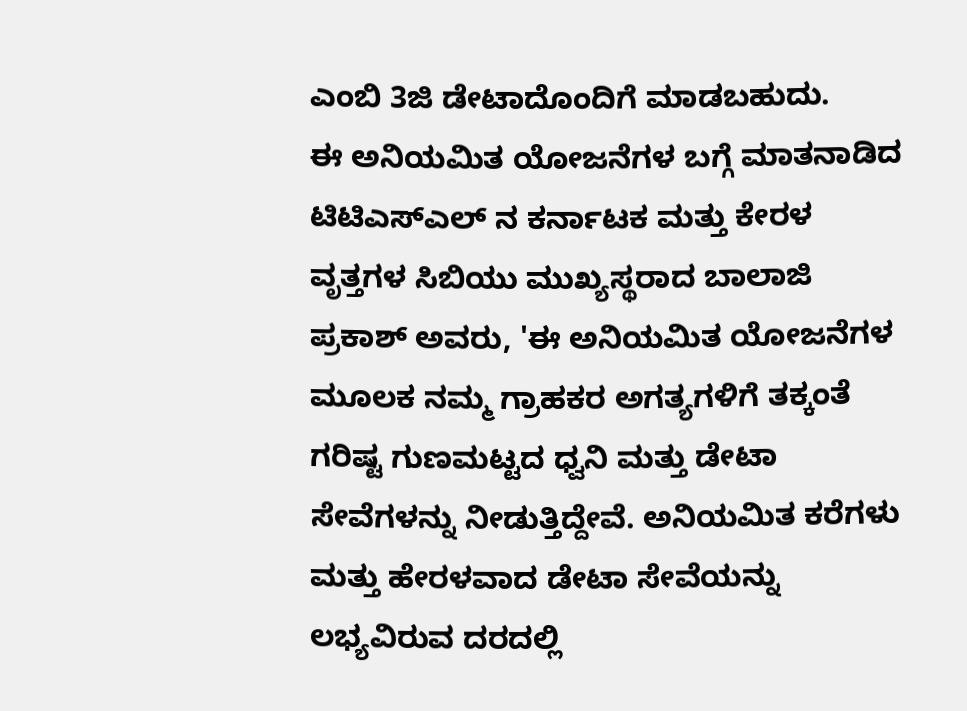ಎಂಬಿ 3ಜಿ ಡೇಟಾದೊಂದಿಗೆ ಮಾಡಬಹುದು.
ಈ ಅನಿಯಮಿತ ಯೋಜನೆಗಳ ಬಗ್ಗೆ ಮಾತನಾಡಿದ ಟಿಟಿಎಸ್ಎಲ್ ನ ಕರ್ನಾಟಕ ಮತ್ತು ಕೇರಳ ವೃತ್ತಗಳ ಸಿಬಿಯು ಮುಖ್ಯಸ್ಥರಾದ ಬಾಲಾಜಿ ಪ್ರಕಾಶ್ ಅವರು, 'ಈ ಅನಿಯಮಿತ ಯೋಜನೆಗಳ ಮೂಲಕ ನಮ್ಮ ಗ್ರಾಹಕರ ಅಗತ್ಯಗಳಿಗೆ ತಕ್ಕಂತೆ ಗರಿಷ್ಟ ಗುಣಮಟ್ಟದ ಧ್ವನಿ ಮತ್ತು ಡೇಟಾ ಸೇವೆಗಳನ್ನು ನೀಡುತ್ತಿದ್ದೇವೆ. ಅನಿಯಮಿತ ಕರೆಗಳು ಮತ್ತು ಹೇರಳವಾದ ಡೇಟಾ ಸೇವೆಯನ್ನು ಲಭ್ಯವಿರುವ ದರದಲ್ಲಿ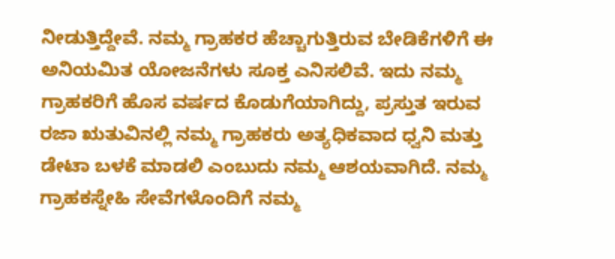ನೀಡುತ್ತಿದ್ದೇವೆ. ನಮ್ಮ ಗ್ರಾಹಕರ ಹೆಚ್ಚಾಗುತ್ತಿರುವ ಬೇಡಿಕೆಗಳಿಗೆ ಈ ಅನಿಯಮಿತ ಯೋಜನೆಗಳು ಸೂಕ್ತ ಎನಿಸಲಿವೆ. ಇದು ನಮ್ಮ ಗ್ರಾಹಕರಿಗೆ ಹೊಸ ವರ್ಷದ ಕೊಡುಗೆಯಾಗಿದ್ದು, ಪ್ರಸ್ತುತ ಇರುವ ರಜಾ ಋತುವಿನಲ್ಲಿ ನಮ್ಮ ಗ್ರಾಹಕರು ಅತ್ಯಧಿಕವಾದ ಧ್ವನಿ ಮತ್ತು ಡೇಟಾ ಬಳಕೆ ಮಾಡಲಿ ಎಂಬುದು ನಮ್ಮ ಆಶಯವಾಗಿದೆ. ನಮ್ಮ ಗ್ರಾಹಕಸ್ನೇಹಿ ಸೇವೆಗಳೊಂದಿಗೆ ನಮ್ಮ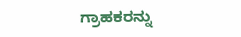ಗ್ರಾಹಕರನ್ನು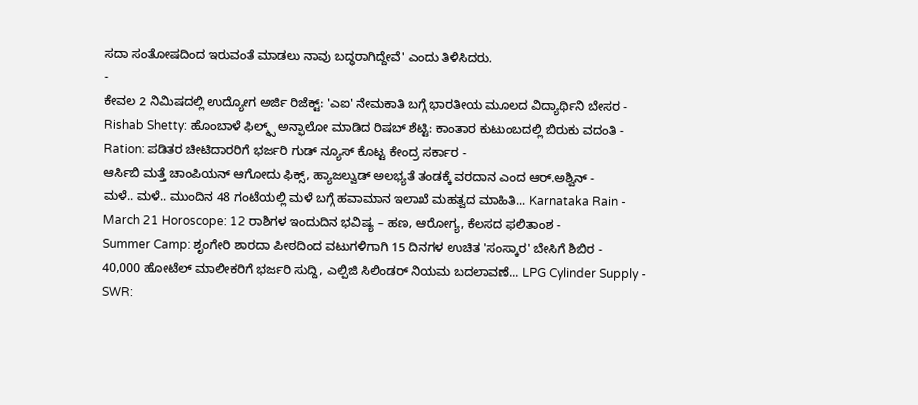ಸದಾ ಸಂತೋಷದಿಂದ ಇರುವಂತೆ ಮಾಡಲು ನಾವು ಬದ್ಧರಾಗಿದ್ದೇವೆ' ಎಂದು ತಿಳಿಸಿದರು.
-
ಕೇವಲ 2 ನಿಮಿಷದಲ್ಲಿ ಉದ್ಯೋಗ ಅರ್ಜಿ ರಿಜೆಕ್ಟ್: 'ಎಐ' ನೇಮಕಾತಿ ಬಗ್ಗೆ ಭಾರತೀಯ ಮೂಲದ ವಿದ್ಯಾರ್ಥಿನಿ ಬೇಸರ -
Rishab Shetty: ಹೊಂಬಾಳೆ ಫಿಲ್ಮ್ಸ್ ಅನ್ಫಾಲೋ ಮಾಡಿದ ರಿಷಬ್ ಶೆಟ್ಟಿ: ಕಾಂತಾರ ಕುಟುಂಬದಲ್ಲಿ ಬಿರುಕು ವದಂತಿ -
Ration: ಪಡಿತರ ಚೀಟಿದಾರರಿಗೆ ಭರ್ಜರಿ ಗುಡ್ ನ್ಯೂಸ್ ಕೊಟ್ಟ ಕೇಂದ್ರ ಸರ್ಕಾರ -
ಆರ್ಸಿಬಿ ಮತ್ತೆ ಚಾಂಪಿಯನ್ ಆಗೋದು ಫಿಕ್ಸ್, ಹ್ಯಾಜಲ್ವುಡ್ ಅಲಭ್ಯತೆ ತಂಡಕ್ಕೆ ವರದಾನ ಎಂದ ಆರ್.ಅಶ್ವಿನ್ -
ಮಳೆ.. ಮಳೆ.. ಮುಂದಿನ 48 ಗಂಟೆಯಲ್ಲಿ ಮಳೆ ಬಗ್ಗೆ ಹವಾಮಾನ ಇಲಾಖೆ ಮಹತ್ವದ ಮಾಹಿತಿ... Karnataka Rain -
March 21 Horoscope: 12 ರಾಶಿಗಳ ಇಂದುದಿನ ಭವಿಷ್ಯ – ಹಣ, ಆರೋಗ್ಯ, ಕೆಲಸದ ಫಲಿತಾಂಶ -
Summer Camp: ಶೃಂಗೇರಿ ಶಾರದಾ ಪೀಠದಿಂದ ವಟುಗಳಿಗಾಗಿ 15 ದಿನಗಳ ಉಚಿತ 'ಸಂಸ್ಕಾರ' ಬೇಸಿಗೆ ಶಿಬಿರ -
40,000 ಹೋಟೆಲ್ ಮಾಲೀಕರಿಗೆ ಭರ್ಜರಿ ಸುದ್ದಿ, ಎಲ್ಪಿಜಿ ಸಿಲಿಂಡರ್ ನಿಯಮ ಬದಲಾವಣೆ... LPG Cylinder Supply -
SWR: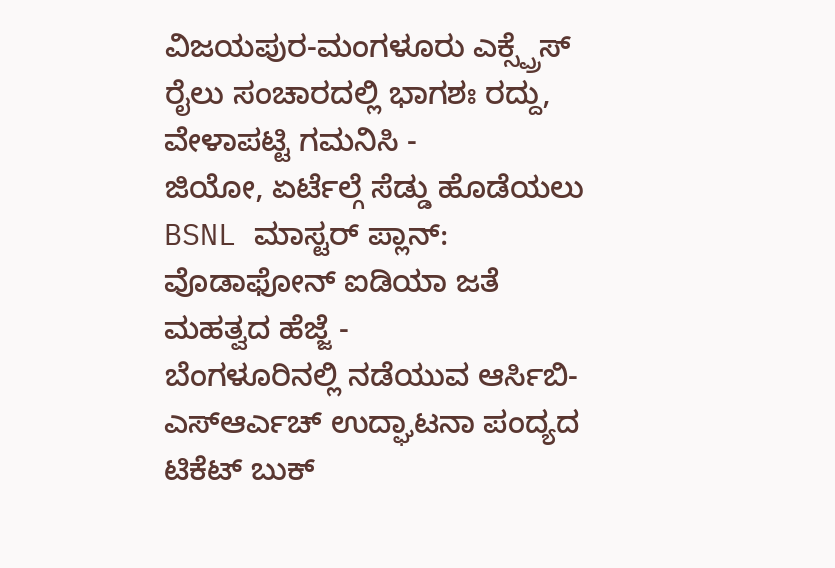ವಿಜಯಪುರ-ಮಂಗಳೂರು ಎಕ್ಸ್ಪ್ರೆಸ್ ರೈಲು ಸಂಚಾರದಲ್ಲಿ ಭಾಗಶಃ ರದ್ದು, ವೇಳಾಪಟ್ಟಿ ಗಮನಿಸಿ -
ಜಿಯೋ, ಏರ್ಟೆಲ್ಗೆ ಸೆಡ್ಡು ಹೊಡೆಯಲು BSNL ಮಾಸ್ಟರ್ ಪ್ಲಾನ್: ವೊಡಾಫೋನ್ ಐಡಿಯಾ ಜತೆ ಮಹತ್ವದ ಹೆಜ್ಜೆ -
ಬೆಂಗಳೂರಿನಲ್ಲಿ ನಡೆಯುವ ಆರ್ಸಿಬಿ-ಎಸ್ಆರ್ಎಚ್ ಉದ್ಘಾಟನಾ ಪಂದ್ಯದ ಟಿಕೆಟ್ ಬುಕ್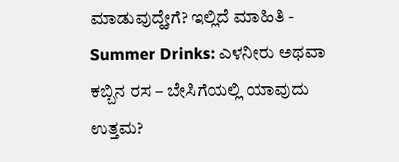ಮಾಡುವುದ್ಹೇಗೆ? ಇಲ್ಲಿದೆ ಮಾಹಿತಿ -
Summer Drinks: ಎಳನೀರು ಅಥವಾ ಕಬ್ಬಿನ ರಸ – ಬೇಸಿಗೆಯಲ್ಲಿ ಯಾವುದು ಉತ್ತಮ?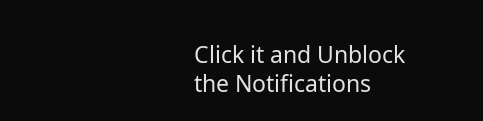Click it and Unblock the Notifications